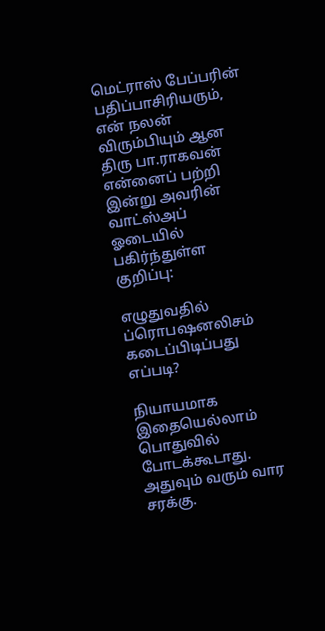மெட்ராஸ் பேப்பரின் பதிப்பாசிரியரும், என் நலன் விரும்பியும் ஆன திரு பா.ராகவன் என்னைப் பற்றி இன்று அவரின் வாட்ஸ்அப் ஓடையில் பகிர்ந்துள்ள குறிப்பு:

எழுதுவதில் ப்ரொபஷனலிசம் கடைப்பிடிப்பது எப்படி?

நியாயமாக இதையெல்லாம் பொதுவில் போடக்கூடாது. அதுவும் வரும் வார சரக்கு.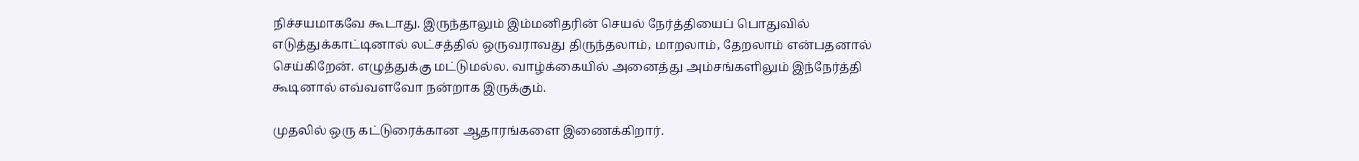நிச்சயமாகவே கூடாது. இருந்தாலும் இம்மனிதரின் செயல் நேர்த்தியைப் பொதுவில் எடுத்துக்காட்டினால் லட்சத்தில் ஒருவராவது திருந்தலாம், மாறலாம், தேறலாம் என்பதனால் செய்கிறேன். எழுத்துக்கு மட்டுமல்ல. வாழ்க்கையில் அனைத்து அம்சங்களிலும் இந்நேர்த்தி கூடினால் எவ்வளவோ நன்றாக இருக்கும்.

முதலில் ஒரு கட்டுரைக்கான ஆதாரங்களை இணைக்கிறார்.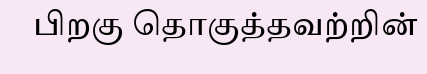பிறகு தொகுத்தவற்றின்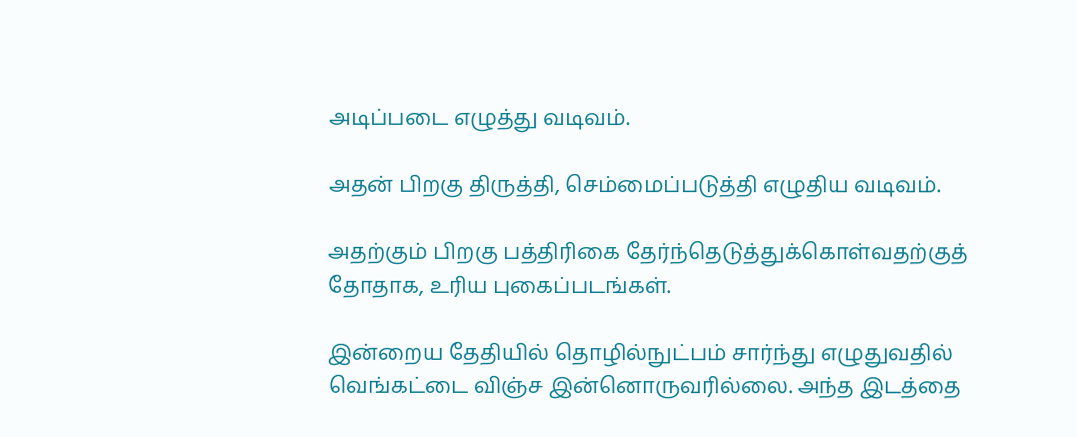அடிப்படை எழுத்து வடிவம்.

அதன் பிறகு திருத்தி, செம்மைப்படுத்தி எழுதிய வடிவம்.

அதற்கும் பிறகு பத்திரிகை தேர்ந்தெடுத்துக்கொள்வதற்குத் தோதாக, உரிய புகைப்படங்கள்.

இன்றைய தேதியில் தொழில்நுட்பம் சார்ந்து எழுதுவதில் வெங்கட்டை விஞ்ச இன்னொருவரில்லை. அந்த இடத்தை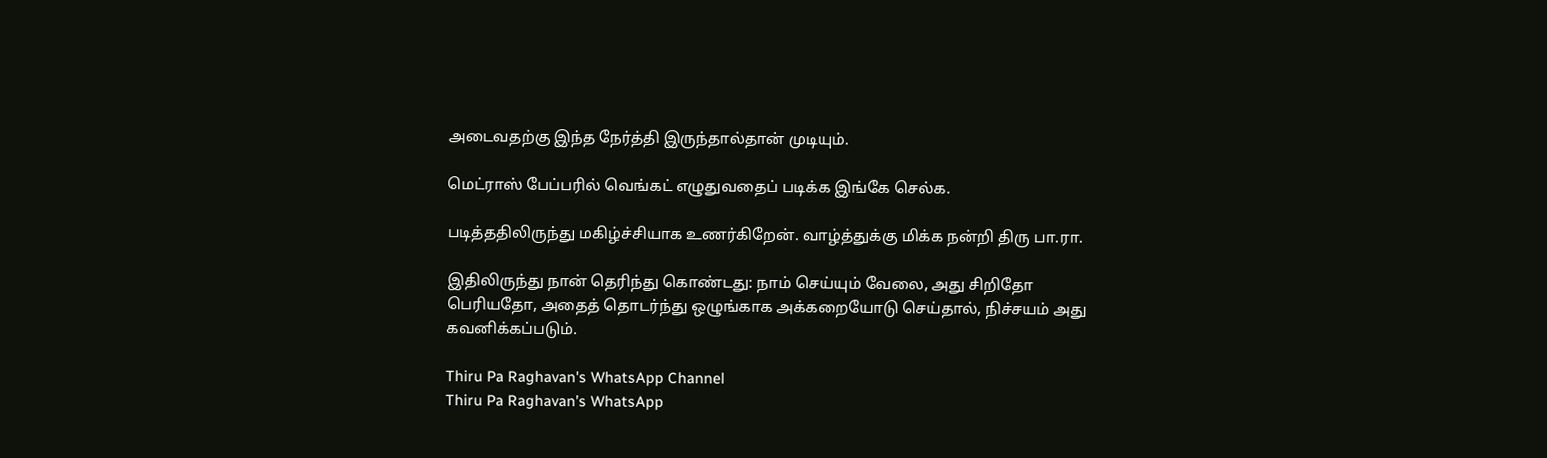அடைவதற்கு இந்த நேர்த்தி இருந்தால்தான் முடியும்.

மெட்ராஸ் பேப்பரில் வெங்கட் எழுதுவதைப் படிக்க இங்கே செல்க.

படித்ததிலிருந்து மகிழ்ச்சியாக உணர்கிறேன். வாழ்த்துக்கு மிக்க நன்றி திரு பா.ரா.

இதிலிருந்து நான் தெரிந்து கொண்டது: நாம் செய்யும் வேலை, அது சிறிதோ பெரியதோ, அதைத் தொடர்ந்து ஒழுங்காக அக்கறையோடு செய்தால், நிச்சயம் அது கவனிக்கப்படும்.

Thiru Pa Raghavan's WhatsApp Channel
Thiru Pa Raghavan’s WhatsApp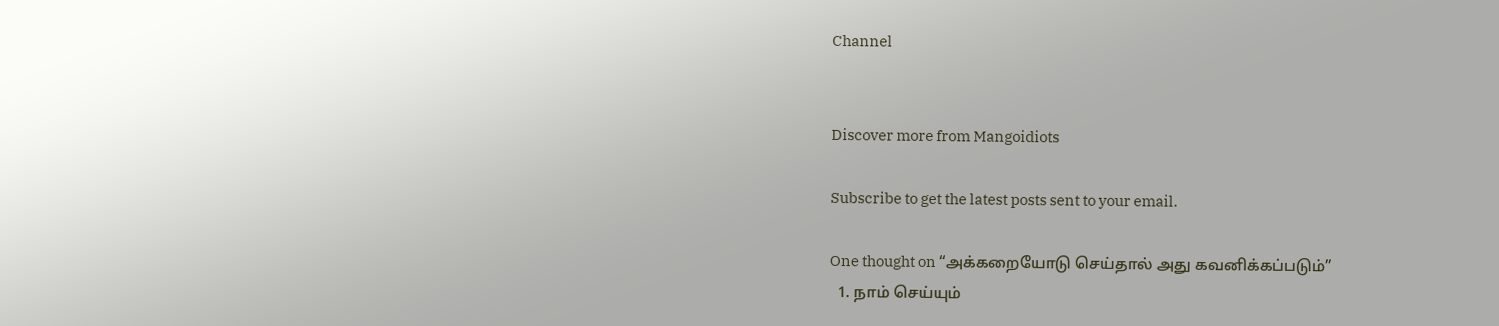Channel


Discover more from Mangoidiots

Subscribe to get the latest posts sent to your email.

One thought on “அக்கறையோடு செய்தால் அது கவனிக்கப்படும்”
  1. நாம் செய்யும்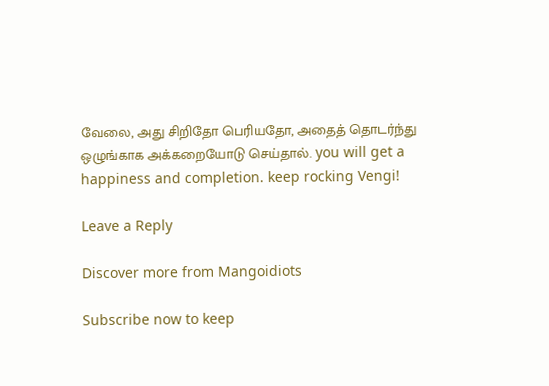வேலை, அது சிறிதோ பெரியதோ, அதைத் தொடர்ந்து ஒழுங்காக அக்கறையோடு செய்தால். you will get a happiness and completion. keep rocking Vengi!

Leave a Reply

Discover more from Mangoidiots

Subscribe now to keep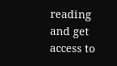reading and get access to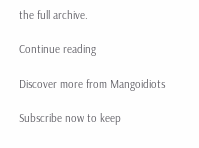the full archive.

Continue reading

Discover more from Mangoidiots

Subscribe now to keep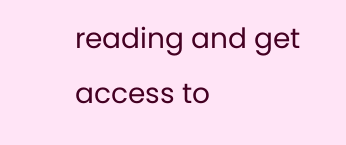reading and get access to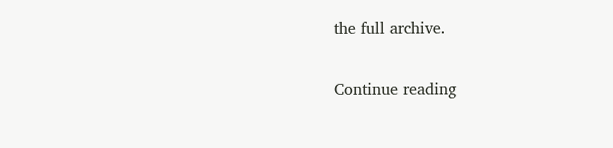the full archive.

Continue reading